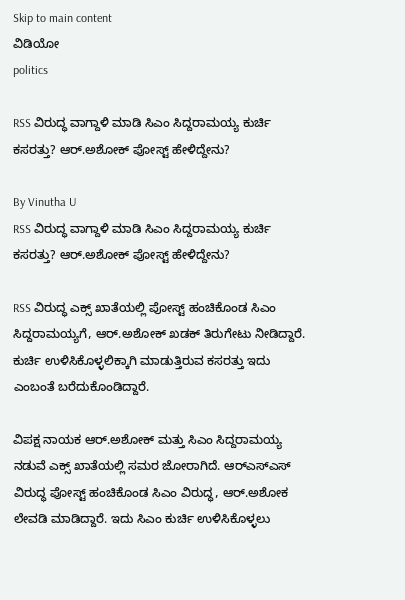Skip to main content
ವಿಡಿಯೋ
politics

RSS ವಿರುದ್ಧ ವಾಗ್ದಾಳಿ ಮಾಡಿ ಸಿಎಂ ಸಿದ್ದರಾಮಯ್ಯ ಕುರ್ಚಿ ಕಸರತ್ತು? ಆರ್.ಅಶೋಕ್ ಪೋಸ್ಟ್ ಹೇಳಿದ್ದೇನು?

By Vinutha U
RSS ವಿರುದ್ಧ ವಾಗ್ದಾಳಿ ಮಾಡಿ ಸಿಎಂ ಸಿದ್ದರಾಮಯ್ಯ ಕುರ್ಚಿ ಕಸರತ್ತು? ಆರ್.ಅಶೋಕ್ ಪೋಸ್ಟ್ ಹೇಳಿದ್ದೇನು?

RSS ವಿರುದ್ಧ ಎಕ್ಸ್ ಖಾತೆಯಲ್ಲಿ ಪೋಸ್ಟ್ ಹಂಚಿಕೊಂಡ ಸಿಎಂ ಸಿದ್ದರಾಮಯ್ಯಗೆ, ಆರ್.ಅಶೋಕ್ ಖಡಕ್ ತಿರುಗೇಟು ನೀಡಿದ್ದಾರೆ. ಕುರ್ಚಿ ಉಳಿಸಿಕೊಳ್ಳಲಿಕ್ಕಾಗಿ ಮಾಡುತ್ತಿರುವ ಕಸರತ್ತು ಇದು ಎಂಬಂತೆ ಬರೆದುಕೊಂಡಿದ್ದಾರೆ.

ವಿಪಕ್ಷ ನಾಯಕ ಆರ್.ಅಶೋಕ್ ಮತ್ತು ಸಿಎಂ ಸಿದ್ದರಾಮಯ್ಯ ನಡುವೆ ಎಕ್ಸ್‌ ಖಾತೆಯಲ್ಲಿ ಸಮರ ಜೋರಾಗಿದೆ. ಆರ್‍‌ಎಸ್ಎಸ್‌ ವಿರುದ್ಧ ಪೋಸ್ಟ್ ಹಂಚಿಕೊಂಡ ಸಿಎಂ ವಿರುದ್ಧ, ಆರ್‍.ಅಶೋಕ ಲೇವಡಿ ಮಾಡಿದ್ದಾರೆ. ಇದು ಸಿಎಂ ಕುರ್ಚಿ ಉಳಿಸಿಕೊಳ್ಳಲು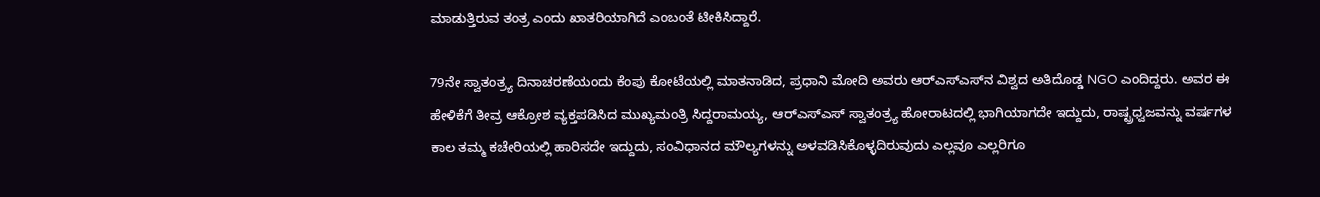ಮಾಡುತ್ತಿರುವ ತಂತ್ರ ಎಂದು ಖಾತರಿಯಾಗಿದೆ ಎಂಬಂತೆ ಟೀಕಿಸಿದ್ದಾರೆ.

79ನೇ ಸ್ವಾತಂತ್ರ್ಯ ದಿನಾಚರಣೆಯಂದು ಕೆಂಪು ಕೋಟೆಯಲ್ಲಿ ಮಾತನಾಡಿದ, ಪ್ರಧಾನಿ ಮೋದಿ ಅವರು ಆರ್‍‌ಎಸ್‌ಎಸ್‌ನ ವಿಶ್ವದ ಅತಿದೊಡ್ಡ NGO ಎಂದಿದ್ದರು. ಅವರ ಈ ಹೇಳಿಕೆಗೆ ತೀವ್ರ ಆಕ್ರೋಶ ವ್ಯಕ್ತಪಡಿಸಿದ ಮುಖ್ಯಮಂತ್ರಿ ಸಿದ್ದರಾಮಯ್ಯ, ಆರ್‌ಎಸ್‌ಎಸ್ ಸ್ವಾತಂತ್ರ್ಯ ಹೋರಾಟದಲ್ಲಿ ಭಾಗಿಯಾಗದೇ ಇದ್ದುದು, ರಾಷ್ಟ್ರಧ್ವಜವನ್ನು ವರ್ಷಗಳ ಕಾಲ ತಮ್ಮ ಕಚೇರಿಯಲ್ಲಿ ಹಾರಿಸದೇ ಇದ್ದುದು, ಸಂವಿಧಾನದ ಮೌಲ್ಯಗಳನ್ನು ಅಳವಡಿಸಿಕೊಳ್ಳದಿರುವುದು ಎಲ್ಲವೂ ಎಲ್ಲರಿಗೂ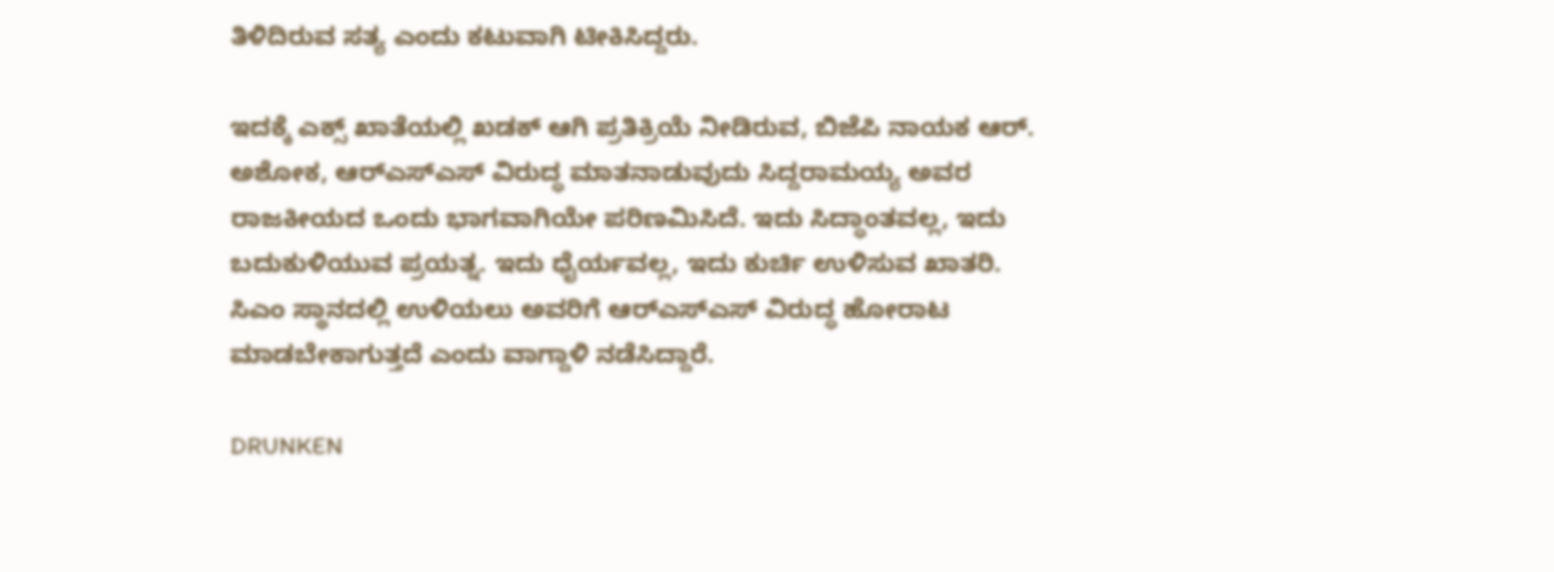ತಿಳಿದಿರುವ ಸತ್ಯ ಎಂದು ಕಟುವಾಗಿ ಟೀಕಿಸಿದ್ದರು.

ಇದಕ್ಕೆ ಎಕ್ಸ್ ಖಾತೆಯಲ್ಲಿ ಖಡಕ್ ಆಗಿ ಪ್ರತಿಕ್ರಿಯೆ ನೀಡಿರುವ, ಬಿಜೆಪಿ ನಾಯಕ ಆರ್. ಅಶೋಕ, ಆರ್‌ಎಸ್‌ಎಸ್ ವಿರುದ್ಧ ಮಾತನಾಡುವುದು ಸಿದ್ದರಾಮಯ್ಯ ಅವರ ರಾಜಕೀಯದ ಒಂದು ಭಾಗವಾಗಿಯೇ ಪರಿಣಮಿಸಿದೆ. ಇದು ಸಿದ್ಧಾಂತವಲ್ಲ, ಇದು ಬದುಕುಳಿಯುವ ಪ್ರಯತ್ನ. ಇದು ಧೈರ್ಯವಲ್ಲ, ಇದು ಕುರ್ಚಿ ಉಳಿಸುವ ಖಾತರಿ. ಸಿಎಂ ಸ್ಥಾನದಲ್ಲಿ ಉಳಿಯಲು ಅವರಿಗೆ ಆರ್‌ಎಸ್‌ಎಸ್ ವಿರುದ್ಧ ಹೋರಾಟ ಮಾಡಬೇಕಾಗುತ್ತದೆ ಎಂದು ವಾಗ್ದಾಳಿ ನಡೆಸಿದ್ದಾರೆ.

DRUNKEN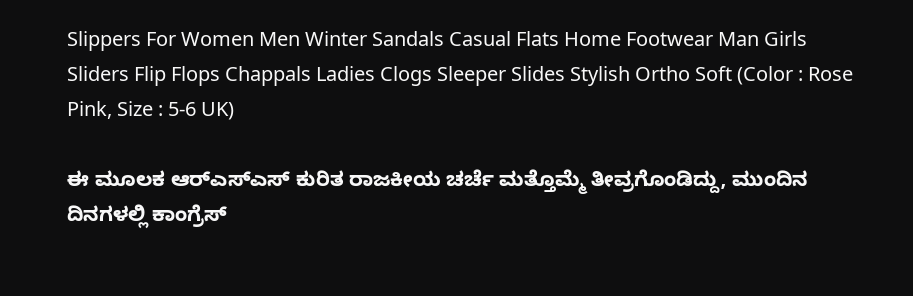Slippers For Women Men Winter Sandals Casual Flats Home Footwear Man Girls Sliders Flip Flops Chappals Ladies Clogs Sleeper Slides Stylish Ortho Soft (Color : Rose Pink, Size : 5-6 UK)

ಈ ಮೂಲಕ ಆರ್‌ಎಸ್‌ಎಸ್ ಕುರಿತ ರಾಜಕೀಯ ಚರ್ಚೆ ಮತ್ತೊಮ್ಮೆ ತೀವ್ರಗೊಂಡಿದ್ದು, ಮುಂದಿನ ದಿನಗಳಲ್ಲಿ ಕಾಂಗ್ರೆಸ್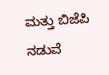ಮತ್ತು ಬಿಜೆಪಿ ನಡುವೆ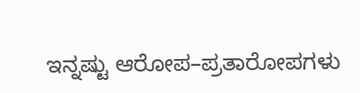ಇನ್ನಷ್ಟು ಆರೋಪ–ಪ್ರತಾರೋಪಗಳು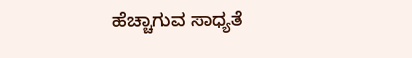ಹೆಚ್ಚಾಗುವ ಸಾಧ್ಯತೆ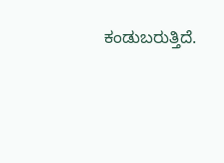ಕಂಡುಬರುತ್ತಿದೆ.